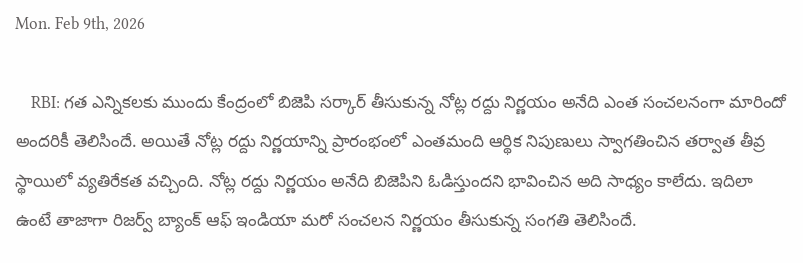Mon. Feb 9th, 2026

    RBI: గత ఎన్నికలకు ముందు కేంద్రంలో బిజెపి సర్కార్ తీసుకున్న నోట్ల రద్దు నిర్ణయం అనేది ఎంత సంచలనంగా మారిందో అందరికీ తెలిసిందే. అయితే నోట్ల రద్దు నిర్ణయాన్ని ప్రారంభంలో ఎంతమంది ఆర్థిక నిపుణులు స్వాగతించిన తర్వాత తీవ్ర స్థాయిలో వ్యతిరేకత వచ్చింది. నోట్ల రద్దు నిర్ణయం అనేది బిజెపిని ఓడిస్తుందని భావించిన అది సాధ్యం కాలేదు. ఇదిలా ఉంటే తాజాగా రిజర్వ్ బ్యాంక్ ఆఫ్ ఇండియా మరో సంచలన నిర్ణయం తీసుకున్న సంగతి తెలిసిందే.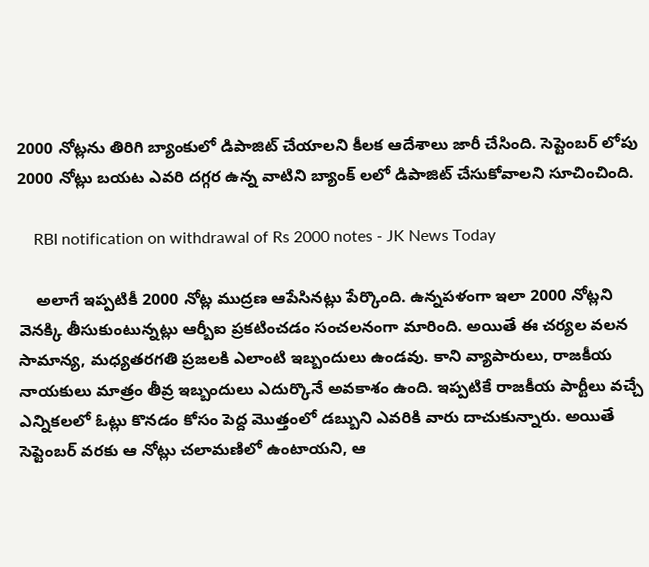2000 నోట్లను తిరిగి బ్యాంకులో డిపాజిట్ చేయాలని కీలక ఆదేశాలు జారీ చేసింది. సెప్టెంబర్ లోపు 2000 నోట్లు బయట ఎవరి దగ్గర ఉన్న వాటిని బ్యాంక్ లలో డిపాజిట్ చేసుకోవాలని సూచించింది.

    RBI notification on withdrawal of Rs 2000 notes - JK News Today

    అలాగే ఇప్పటికీ 2000 నోట్ల ముద్రణ ఆపేసినట్లు పేర్కొంది. ఉన్నపళంగా ఇలా 2000 నోట్లని వెనక్కి తీసుకుంటున్నట్లు ఆర్బీఐ ప్రకటించడం సంచలనంగా మారింది. అయితే ఈ చర్యల వలన సామాన్య, మధ్యతరగతి ప్రజలకి ఎలాంటి ఇబ్బందులు ఉండవు. కాని వ్యాపారులు, రాజకీయ నాయకులు మాత్రం తీవ్ర ఇబ్బందులు ఎదుర్కొనే అవకాశం ఉంది. ఇప్పటికే రాజకీయ పార్టీలు వచ్చే ఎన్నికలలో ఓట్లు కొనడం కోసం పెద్ద మొత్తంలో డబ్బుని ఎవరికి వారు దాచుకున్నారు. అయితే సెప్టెంబర్ వరకు ఆ నోట్లు చలామణిలో ఉంటాయని, ఆ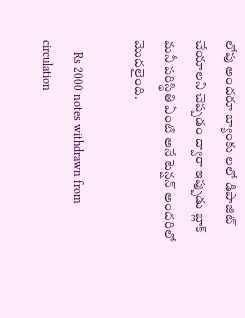లోపు అందరూ బ్యాంకు లలో డిపాజిట్ చేయాలని చెప్పడం ద్వారా ఇప్పుడు బ్లాక్ మనీ పరిస్థితి ఏంటి అనే టెన్షన్ అందరిలో మొదలైంది.

    Rs 2000 notes withdrawn from circulation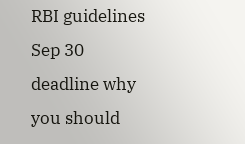RBI guidelines Sep 30 deadline why  you should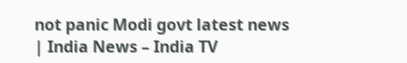not panic Modi govt latest news | India News – India TV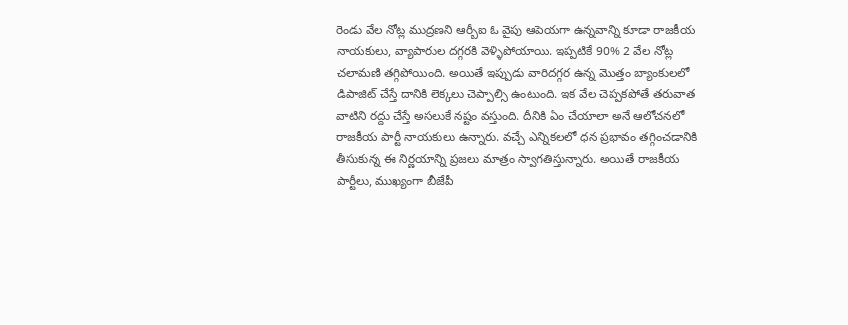రెండు వేల నోట్ల ముద్రణని ఆర్బీఐ ఓ వైపు ఆపెయగా ఉన్నవాన్ని కూడా రాజకీయ నాయకులు, వ్యాపారుల దగ్గరకి వెళ్ళిపోయాయి. ఇప్పటికే 90% 2 వేల నోట్ల చలామణి తగ్గిపోయింది. అయితే ఇప్పుడు వారిదగ్గర ఉన్న మొత్తం బ్యాంకులలో డిపాజిట్ చేస్తే దానికి లెక్కలు చెప్పాల్సి ఉంటుంది. ఇక వేల చెప్పకపోతే తరువాత వాటిని రద్దు చేస్తే అసలుకే నష్టం వస్తుంది. దీనికి ఏం చేయాలా అనే ఆలోచనలో రాజకీయ పార్టీ నాయకులు ఉన్నారు. వచ్చే ఎన్నికలలో ధన ప్రభావం తగ్గించడానికి తీసుకున్న ఈ నిర్ణయాన్ని ప్రజలు మాత్రం స్వాగతిస్తున్నారు. అయితే రాజకీయ పార్టీలు, ముఖ్యంగా బీజేపీ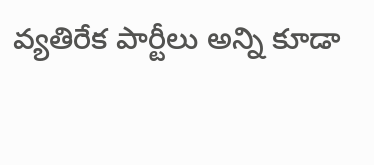వ్యతిరేక పార్టీలు అన్ని కూడా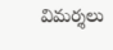విమర్శలు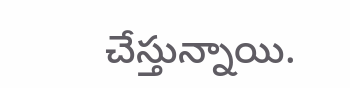చేస్తున్నాయి.